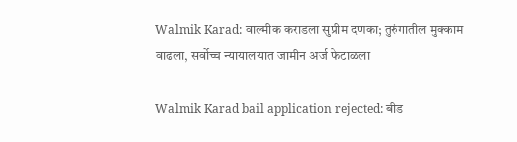Walmik Karad: वाल्मीक कराडला सुप्रीम दणका; तुरुंगातील मुक्काम वाढला, सर्वोच्च न्यायालयात जामीन अर्ज फेटाळला

Walmik Karad bail application rejected: बीड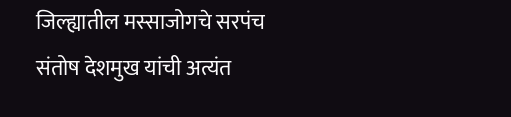जिल्ह्यातील मस्साजोगचे सरपंच संतोष देशमुख यांची अत्यंत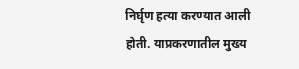निर्घृण हत्या करण्यात आली होती. याप्रकरणातील मुख्य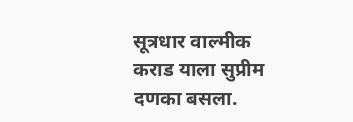सूत्रधार वाल्मीक कराड याला सुप्रीम दणका बसला.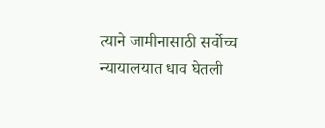त्याने जामीनासाठी सर्वोच्च न्यायालयात धाव घेतली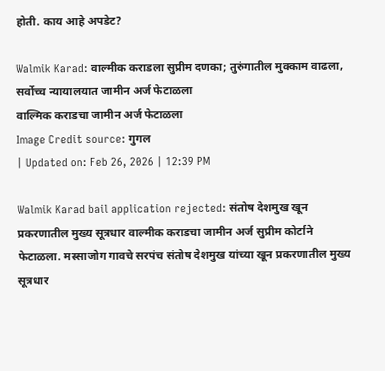होती. काय आहे अपडेट?

Walmik Karad: वाल्मीक कराडला सुप्रीम दणका; तुरुंगातील मुक्काम वाढला, सर्वोच्च न्यायालयात जामीन अर्ज फेटाळला
वाल्मिक कराडचा जामीन अर्ज फेटाळला
Image Credit source: गुगल
| Updated on: Feb 26, 2026 | 12:39 PM

Walmik Karad bail application rejected: संतोष देशमुख खून प्रकरणातील मुख्य सूत्रधार वाल्मीक कराडचा जामीन अर्ज सुप्रीम कोर्टाने फेटाळला. मस्साजोग गावचे सरपंच संतोष देशमुख यांच्या खून प्रकरणातील मुख्य सूत्रधार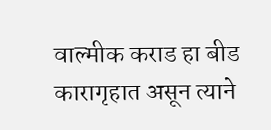वाल्मीक कराड हा बीड कारागृहात असून त्याने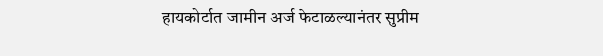हायकोर्टात जामीन अर्ज फेटाळल्यानंतर सुप्रीम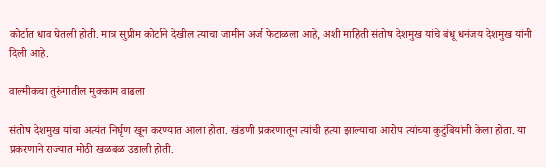कोर्टात धाव घेतली होती. मात्र सुप्रीम कोर्टाने देखील त्याचा जामीन अर्ज फेटाळला आहे, अशी माहिती संतोष देशमुख यांचे बंधू धनंजय देशमुख यांनी दिली आहे.

वाल्मीकचा तुरुंगातील मुक्काम वाढला

संतोष देशमुख यांचा अत्यंत निर्घृण खून करण्यात आला होता. खंडणी प्रकरणातून त्यांची हत्या झाल्याचा आरोप त्यांच्या कुटुंबियांनी केला होता. या प्रकरणाने राज्यात मोठी खळबळ उडाली होती.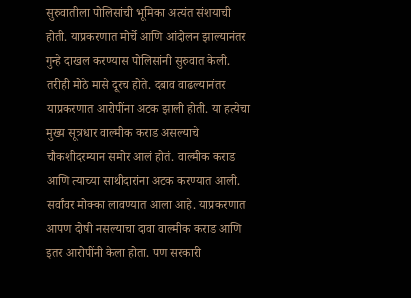सुरुवातीला पोलिसांची भूमिका अत्यंत संशयाची होती. याप्रकरणात मोर्चे आणि आंदोलन झाल्यानंतर गुन्हे दाखल करण्यास पोलिसांनी सुरुवात केली. तरीही मोठे मासे दूरच होते. दबाव वाढल्यानंतर याप्रकरणात आरोपींना अटक झाली होती. या हत्येचा मुख्य सूत्रधार वाल्मीक कराड असल्याचे चौकशीदरम्यान समोर आलं होतं. वाल्मीक कराड आणि त्याच्या साथीदारांना अटक करण्यात आली. सर्वांवर मोक्का लावण्यात आला आहे. याप्रकरणात आपण दोषी नसल्याचा दावा वाल्मीक कराड आणि इतर आरोपींनी केला होता. पण सरकारी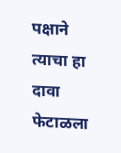पक्षाने त्याचा हा दावा फेटाळला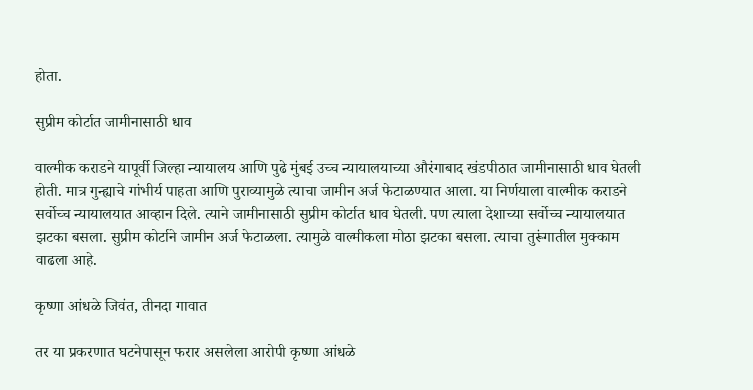होता.

सुप्रीम कोर्टात जामीनासाठी धाव

वाल्मीक कराडने यापूर्वी जिल्हा न्यायालय आणि पुढे मुंबई उच्च न्यायालयाच्या औरंगाबाद खंडपीठात जामीनासाठी धाव घेतली होती. मात्र गुन्ह्याचे गांभीर्य पाहता आणि पुराव्यामुळे त्याचा जामीन अर्ज फेटाळण्यात आला. या निर्णयाला वाल्मीक कराडने सर्वोच्च न्यायालयात आव्हान दिले. त्याने जामीनासाठी सुप्रीम कोर्टात धाव घेतली. पण त्याला देशाच्या सर्वोच्च न्यायालयात झटका बसला. सुप्रीम कोर्टाने जामीन अर्ज फेटाळला. त्यामुळे वाल्मीकला मोठा झटका बसला. त्याचा तुरूंगातील मुक्काम वाढला आहे.

कृष्णा आंधळे जिवंत, तीनदा गावात

तर या प्रकरणात घटनेपासून फरार असलेला आरोपी कृष्णा आंधळे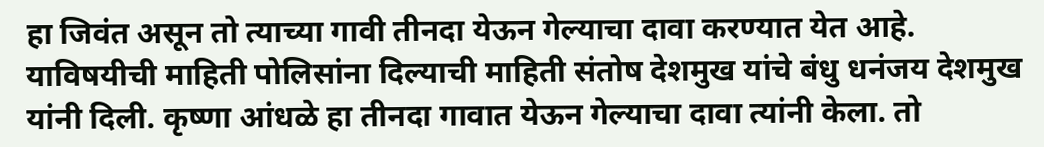हा जिवंत असून तो त्याच्या गावी तीनदा येऊन गेल्याचा दावा करण्यात येत आहे. याविषयीची माहिती पोलिसांना दिल्याची माहिती संतोष देशमुख यांचे बंधु धनंजय देशमुख यांनी दिली. कृष्णा आंधळे हा तीनदा गावात येऊन गेल्याचा दावा त्यांनी केला. तो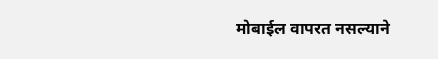मोबाईल वापरत नसल्याने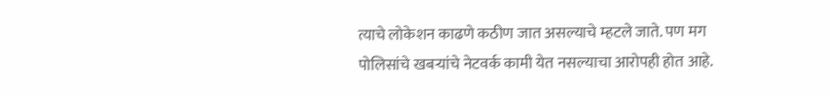त्याचे लोकेशन काढणे कठीण जात असल्याचे म्हटले जाते. पण मग पोलिसांचे खबऱ्यांचे नेटवर्क कामी येत नसल्याचा आरोपही होत आहे.